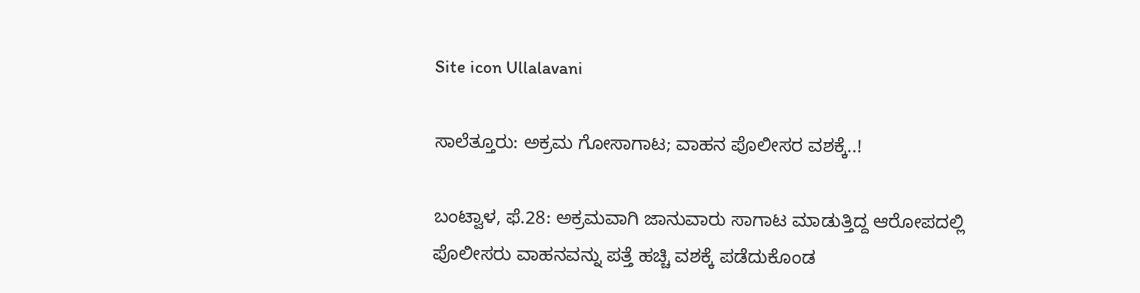Site icon Ullalavani

ಸಾಲೆತ್ತೂರು: ಅಕ್ರಮ ಗೋಸಾಗಾಟ; ವಾಹನ ಪೊಲೀಸರ ವಶಕ್ಕೆ..!

ಬಂಟ್ವಾಳ, ಫೆ.28: ಅಕ್ರಮವಾಗಿ ಜಾನುವಾರು ಸಾಗಾಟ ಮಾಡುತ್ತಿದ್ದ ಆರೋಪದಲ್ಲಿ ಪೊಲೀಸರು ವಾಹನವನ್ನು ಪತ್ತೆ ಹಚ್ಚಿ ವಶಕ್ಕೆ ಪಡೆದುಕೊಂಡ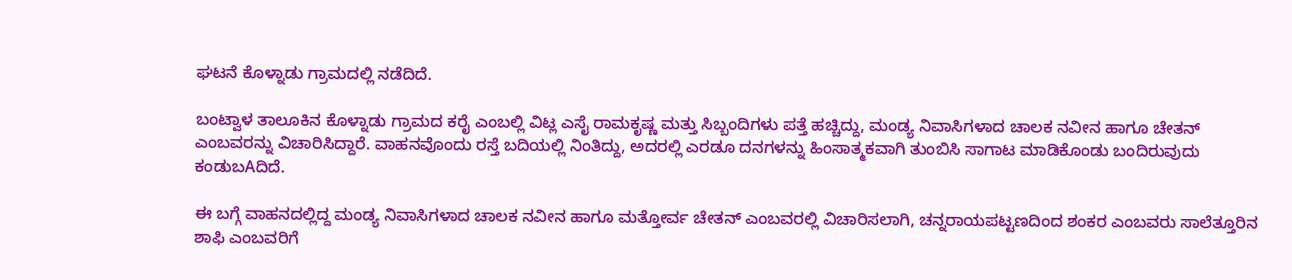ಘಟನೆ ಕೊಳ್ನಾಡು ಗ್ರಾಮದಲ್ಲಿ ನಡೆದಿದೆ.

ಬಂಟ್ವಾಳ ತಾಲೂಕಿನ ಕೊಳ್ನಾಡು ಗ್ರಾಮದ ಕರೈ ಎಂಬಲ್ಲಿ ವಿಟ್ಲ ಎಸೈ ರಾಮಕೃಷ್ಣ ಮತ್ತು ಸಿಬ್ಬಂದಿಗಳು ಪತ್ತೆ ಹಚ್ಚಿದ್ದು, ಮಂಡ್ಯ ನಿವಾಸಿಗಳಾದ ಚಾಲಕ ನವೀನ ಹಾಗೂ ಚೇತನ್ ಎಂಬವರನ್ನು ವಿಚಾರಿಸಿದ್ದಾರೆ. ವಾಹನವೊಂದು ರಸ್ತೆ ಬದಿಯಲ್ಲಿ ನಿಂತಿದ್ದು, ಅದರಲ್ಲಿ ಎರಡೂ ದನಗಳನ್ನು ಹಿಂಸಾತ್ಮಕವಾಗಿ ತುಂಬಿಸಿ ಸಾಗಾಟ ಮಾಡಿಕೊಂಡು ಬಂದಿರುವುದು ಕಂಡುಬAದಿದೆ.

ಈ ಬಗ್ಗೆ ವಾಹನದಲ್ಲಿದ್ದ ಮಂಡ್ಯ ನಿವಾಸಿಗಳಾದ ಚಾಲಕ ನವೀನ ಹಾಗೂ ಮತ್ತೋರ್ವ ಚೇತನ್ ಎಂಬವರಲ್ಲಿ ವಿಚಾರಿಸಲಾಗಿ, ಚನ್ನರಾಯಪಟ್ಟಣದಿಂದ ಶಂಕರ ಎಂಬವರು ಸಾಲೆತ್ತೂರಿನ ಶಾಫಿ ಎಂಬವರಿಗೆ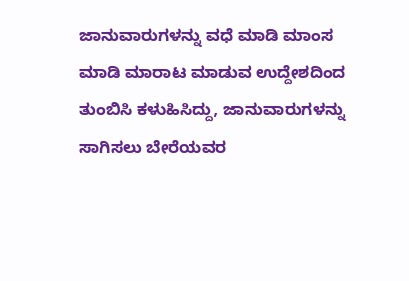ಜಾನುವಾರುಗಳನ್ನು ವಧೆ ಮಾಡಿ ಮಾಂಸ ಮಾಡಿ ಮಾರಾಟ ಮಾಡುವ ಉದ್ದೇಶದಿಂದ ತುಂಬಿಸಿ ಕಳುಹಿಸಿದ್ದು, ಜಾನುವಾರುಗಳನ್ನು ಸಾಗಿಸಲು ಬೇರೆಯವರ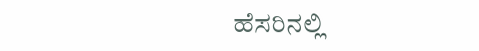ಹೆಸರಿನಲ್ಲಿ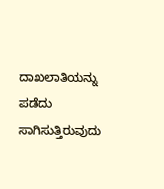ದಾಖಲಾತಿಯನ್ನು ಪಡೆದು ಸಾಗಿಸುತ್ತಿರುವುದು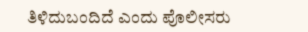ತಿಳಿದುಬಂದಿದೆ ಎಂದು ಪೊಲೀಸರು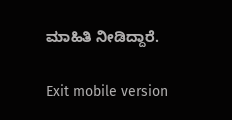ಮಾಹಿತಿ ನೀಡಿದ್ದಾರೆ.

Exit mobile version